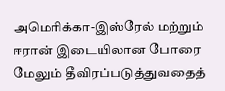அமெரிக்கா-இஸ்ரேல் மற்றும் ஈரான் இடையிலான போரை மேலும் தீவிரப்படுத்துவதைத்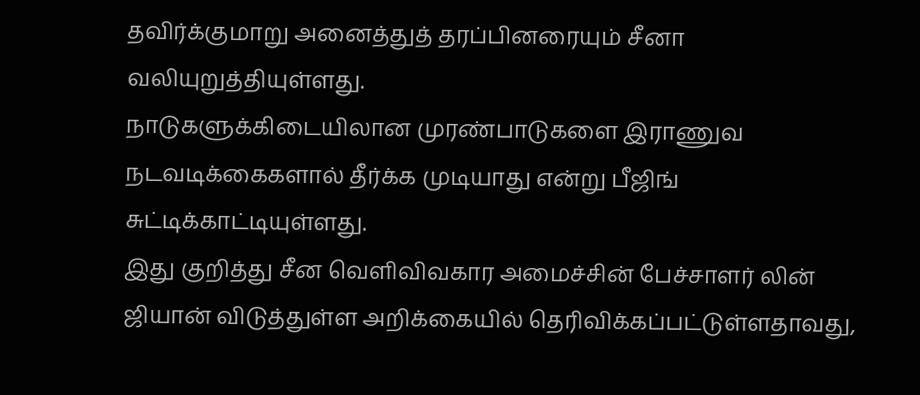தவிர்க்குமாறு அனைத்துத் தரப்பினரையும் சீனா வலியுறுத்தியுள்ளது.
நாடுகளுக்கிடையிலான முரண்பாடுகளை இராணுவ நடவடிக்கைகளால் தீர்க்க முடியாது என்று பீஜிங் சுட்டிக்காட்டியுள்ளது.
இது குறித்து சீன வெளிவிவகார அமைச்சின் பேச்சாளர் லின் ஜியான் விடுத்துள்ள அறிக்கையில் தெரிவிக்கப்பட்டுள்ளதாவது,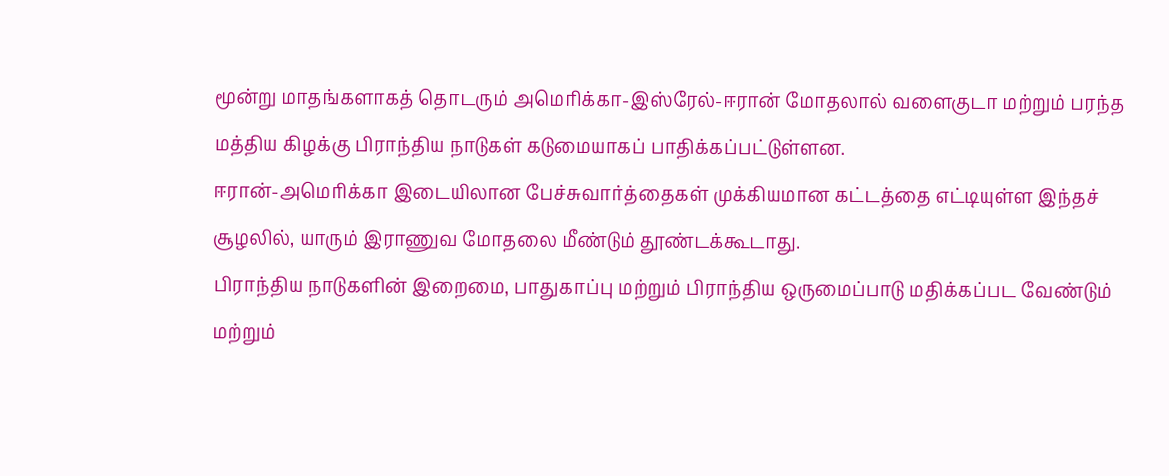மூன்று மாதங்களாகத் தொடரும் அமெரிக்கா-இஸ்ரேல்-ஈரான் மோதலால் வளைகுடா மற்றும் பரந்த மத்திய கிழக்கு பிராந்திய நாடுகள் கடுமையாகப் பாதிக்கப்பட்டுள்ளன.
ஈரான்-அமெரிக்கா இடையிலான பேச்சுவார்த்தைகள் முக்கியமான கட்டத்தை எட்டியுள்ள இந்தச் சூழலில், யாரும் இராணுவ மோதலை மீண்டும் தூண்டக்கூடாது.
பிராந்திய நாடுகளின் இறைமை, பாதுகாப்பு மற்றும் பிராந்திய ஒருமைப்பாடு மதிக்கப்பட வேண்டும் மற்றும்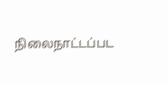நிலைநாட்டப்பட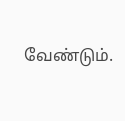வேண்டும்.